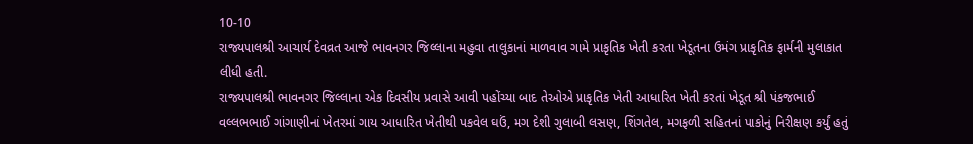10-10
રાજ્યપાલશ્રી આચાર્ય દેવવ્રત આજે ભાવનગર જિલ્લાના મહુવા તાલુકાનાં માળવાવ ગામે પ્રાકૃતિક ખેતી કરતા ખેડૂતના ઉમંગ પ્રાકૃતિક ફાર્મની મુલાકાત લીધી હતી.
રાજ્યપાલશ્રી ભાવનગર જિલ્લાના એક દિવસીય પ્રવાસે આવી પહોંચ્યા બાદ તેઓએ પ્રાકૃતિક ખેતી આધારિત ખેતી કરતાં ખેડૂત શ્રી પંકજભાઈ વલ્લભભાઈ ગાંગાણીનાં ખેતરમાં ગાય આધારિત ખેતીથી પકવેલ ઘઉં, મગ દેશી ગુલાબી લસણ, શિંગતેલ, મગફળી સહિતનાં પાકોનું નિરીક્ષણ કર્યું હતું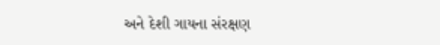અને દેશી ગાયના સંરક્ષણ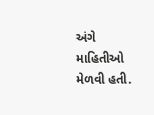અંગે માહિતીઓ મેળવી હતી.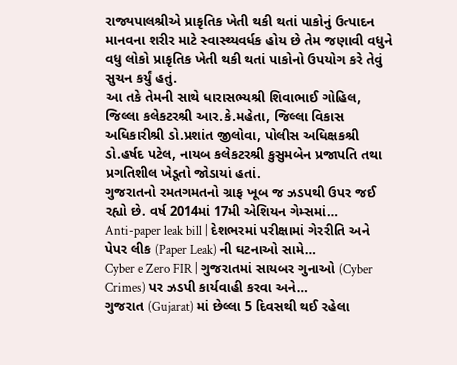રાજ્યપાલશ્રીએ પ્રાકૃતિક ખેતી થકી થતાં પાકોનું ઉત્પાદન માનવના શરીર માટે સ્વાસ્થ્યવર્ધક હોય છે તેમ જણાવી વધુને વધુ લોકો પ્રાકૃતિક ખેતી થકી થતાં પાકોનો ઉપયોગ કરે તેવું સુચન કર્યું હતું.
આ તકે તેમની સાથે ધારાસભ્યશ્રી શિવાભાઈ ગોહિલ, જિલ્લા કલેકટરશ્રી આર.કે.મહેતા, જિલ્લા વિકાસ અધિકારીશ્રી ડો.પ્રશાંત જીલોવા, પોલીસ અધિક્ષકશ્રી ડો.હર્ષદ પટેલ, નાયબ કલેકટરશ્રી કુસુમબેન પ્રજાપતિ તથા પ્રગતિશીલ ખેડૂતો જોડાયાં હતાં.
ગુજરાતનો રમતગમતનો ગ્રાફ ખૂબ જ ઝડપથી ઉપર જઈ રહ્યો છે. વર્ષ 2014માં 17મી એશિયન ગેમ્સમાં…
Anti-paper leak bill | દેશભરમાં પરીક્ષામાં ગેરરીતિ અને પેપર લીક (Paper Leak) ની ઘટનાઓ સામે…
Cyber e Zero FIR | ગુજરાતમાં સાયબર ગુનાઓ (Cyber Crimes) પર ઝડપી કાર્યવાહી કરવા અને…
ગુજરાત (Gujarat) માં છેલ્લા 5 દિવસથી થઈ રહેલા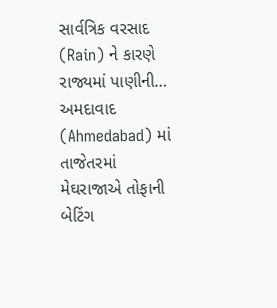સાર્વત્રિક વરસાદ (Rain) ને કારણે રાજ્યમાં પાણીની…
અમદાવાદ (Ahmedabad) માં તાજેતરમાં મેઘરાજાએ તોફાની બેટિંગ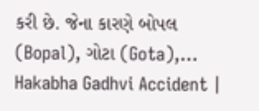કરી છે. જેના કારણે બોપલ (Bopal), ગોટા (Gota),…
Hakabha Gadhvi Accident |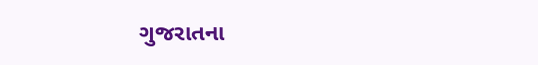ગુજરાતના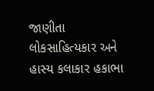જાણીતા લોકસાહિત્યકાર અને હાસ્ય કલાકાર હકાભા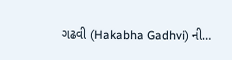ગઢવી (Hakabha Gadhvi) ની…